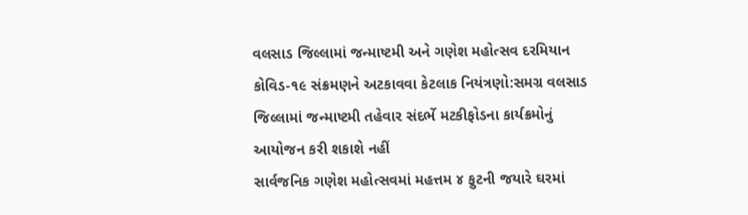વલસાડ જિલ્લામાં જન્માષ્ટમી અને ગણેશ મહોત્સવ દરમિયાન કોવિડ-૧૯ સંક્રમણને અટકાવવા કેટલાક નિયંત્રણો:સમગ્ર વલસાડ જિલ્લામાં જન્માષ્ટમી તહેવાર સંદર્ભે મટકીફોડના કાર્યક્રમોનું આયોજન કરી શકાશે નહીં
સાર્વજનિક ગણેશ મહોત્સવમાં મહત્તમ ૪ ફુટની જયારે ઘરમાં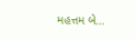મહત્તમ બે…